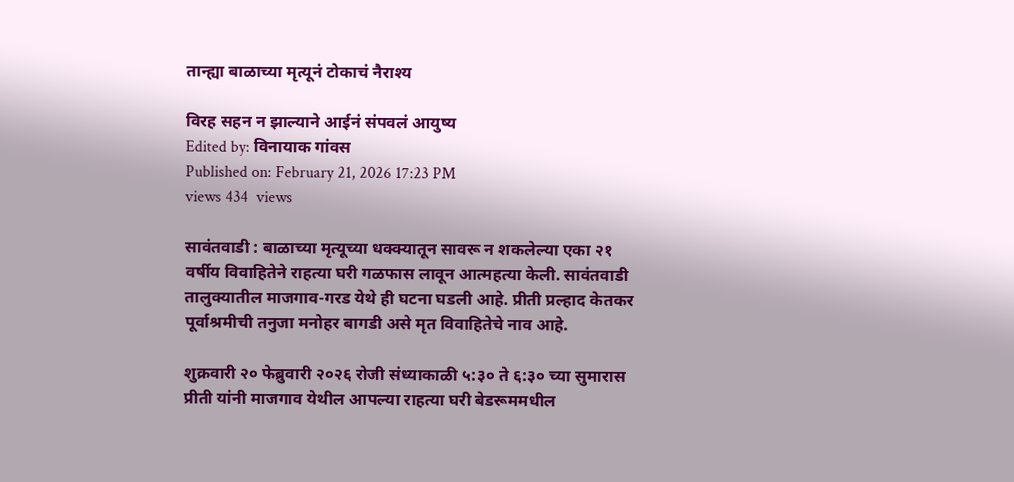तान्ह्या बाळाच्या मृत्यूनं टोकाचं नैराश्य

विरह सहन न झाल्याने आईनं संपवलं आयुष्य
Edited by: विनायाक गांवस
Published on: February 21, 2026 17:23 PM
views 434  views

सावंतवाडी : बाळाच्या मृत्यूच्या धक्क्यातून सावरू न शकलेल्या एका २१ वर्षीय विवाहितेने राहत्या घरी गळफास लावून आत्महत्या केली. सावंतवाडी तालुक्यातील माजगाव-गरड येथे ही घटना घडली आहे. प्रीती प्रल्हाद केतकर पूर्वाश्रमीची तनुजा मनोहर बागडी असे मृत विवाहितेचे नाव आहे.

शुक्रवारी २० फेब्रुवारी २०२६ रोजी संध्याकाळी ५:३० ते ६:३० च्या सुमारास प्रीती यांनी माजगाव येथील आपल्या राहत्या घरी बेडरूममधील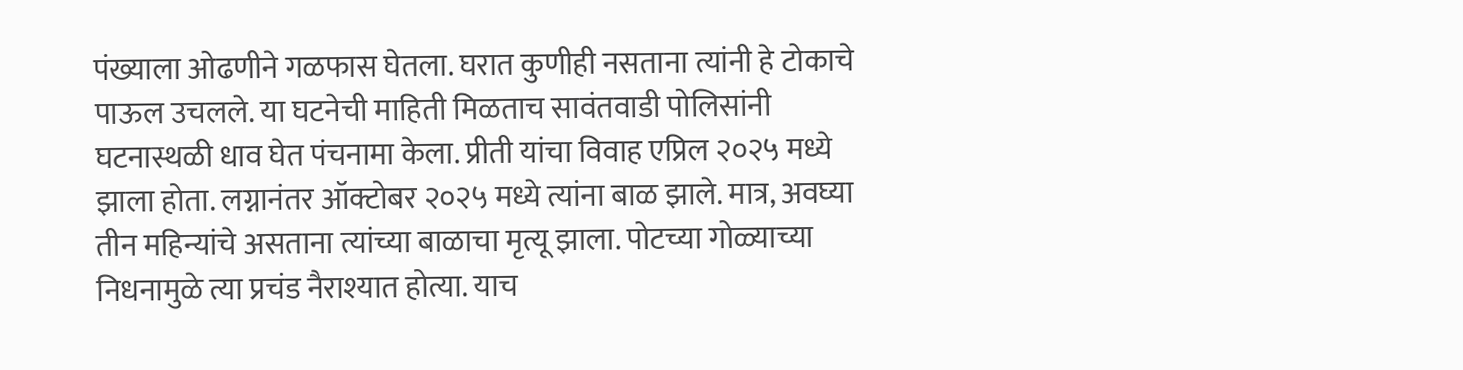पंख्याला ओढणीने गळफास घेतला. घरात कुणीही नसताना त्यांनी हे टोकाचे पाऊल उचलले. या घटनेची माहिती मिळताच सावंतवाडी पोलिसांनी घटनास्थळी धाव घेत पंचनामा केला. प्रीती यांचा विवाह एप्रिल २०२५ मध्ये झाला होता. लग्नानंतर ऑक्टोबर २०२५ मध्ये त्यांना बाळ झाले. मात्र, अवघ्या तीन महिन्यांचे असताना त्यांच्या बाळाचा मृत्यू झाला. पोटच्या गोळ्याच्या निधनामुळे त्या प्रचंड नैराश्यात होत्या. याच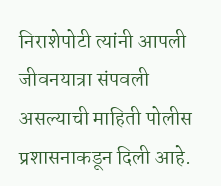निराशेपोटी त्यांनी आपली जीवनयात्रा संपवली असल्याची माहिती पोलीस प्रशासनाकडून दिली आहे‌.